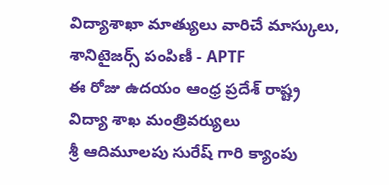విద్యాశాఖా మాత్యులు వారిచే మాస్కులు, శానిటైజర్స్ పంపిణీ - APTF
ఈ రోజు ఉదయం ఆంధ్ర ప్రదేశ్ రాష్ట్ర విద్యా శాఖ మంత్రివర్యులు
శ్రీ ఆదిమూలపు సురేష్ గారి క్యాంపు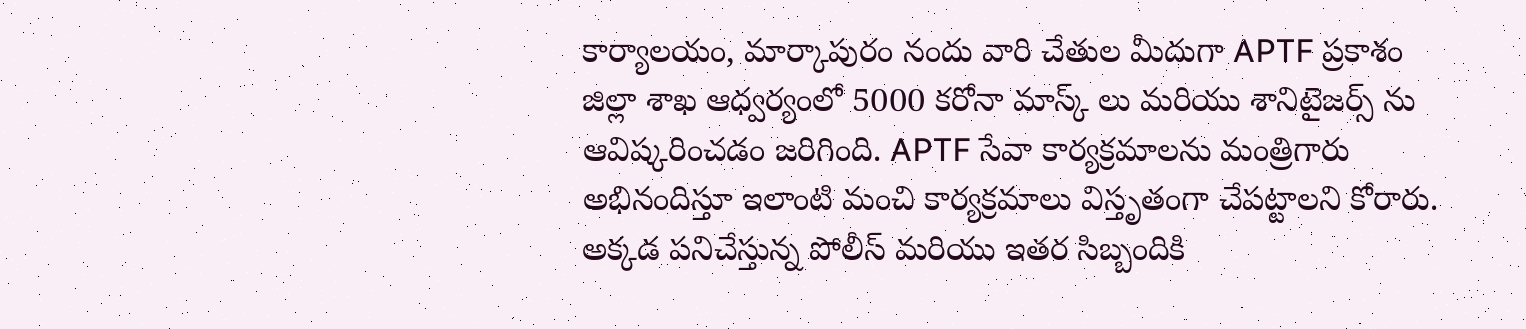కార్యాలయం, మార్కాపురం నందు వారి చేతుల మీదుగా APTF ప్రకాశం జిల్లా శాఖ ఆధ్వర్యంలో 5000 కరోనా మాస్క్ లు మరియు శానిటైజర్స్ ను ఆవిష్కరించడం జరిగింది. APTF సేవా కార్యక్రమాలను మంత్రిగారు అభినందిస్తూ ఇలాంటి మంచి కార్యక్రమాలు విస్తృతంగా చేపట్టాలని కోరారు. అక్కడ పనిచేస్తున్న పోలీస్ మరియు ఇతర సిబ్బందికి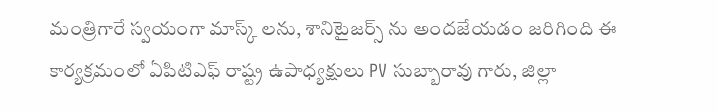మంత్రిగారే స్వయంగా మాస్క్ లను, శానిటైజర్స్ ను అందజేయడం జరిగింది ఈ కార్యక్రమంలో ఏపిటిఎఫ్ రాష్ట్ర ఉపాధ్యక్షులు PV సుబ్బారావు గారు, జిల్లా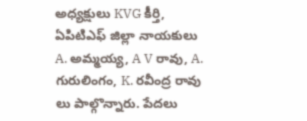అధ్యక్షులు KVG కీర్తి, ఏపిటిఎఫ్ జిల్లా నాయకులు A. అమ్మయ్య, A V రావు, A. గురులింగం, K. రవీంద్ర రావు లు పాల్గొన్నారు. పేదలు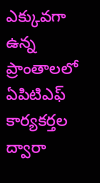ఎక్కువగా ఉన్న ప్రాంతాలలో ఏపిటిఎఫ్ కార్యకర్తల ద్వారా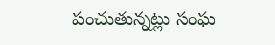పంచుతున్నట్లు సంఘ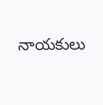నాయకులు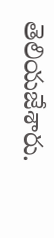తెలియజేశారు.